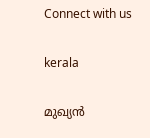Connect with us

kerala

മുഖ്യന്‍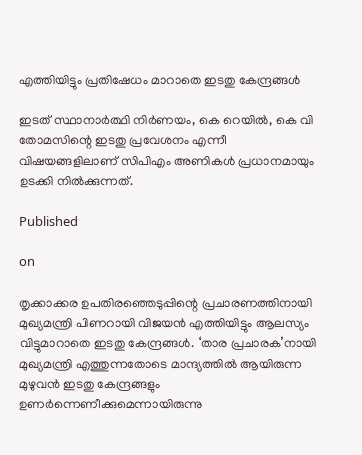എത്തിയിട്ടും പ്രതിഷേധം മാറാതെ ഇടതു കേന്ദ്രങ്ങള്‍

ഇടത് സ്ഥാനാര്‍ത്ഥി നിര്‍ണയം, കെ റെയില്‍, കെ വി തോമസിന്റെ ഇടതു പ്രവേശനം എന്നീ വിഷയങ്ങളിലാണ് സിപിഎം അണികള്‍ പ്രധാനമായും ഉടക്കി നില്‍ക്കുന്നത്.

Published

on

തൃക്കാക്കര ഉപതിരഞ്ഞെടുപ്പിന്റെ പ്രചാരണത്തിനായി മുഖ്യമന്ത്രി പിണറായി വിജയന്‍ എത്തിയിട്ടും ആലസ്യം വിട്ടുമാറാതെ ഇടതു കേന്ദ്രങ്ങള്‍. ‘താര പ്രചാരക’നായി മുഖ്യമന്ത്രി എത്തുന്നതോടെ മാന്ദ്യത്തില്‍ ആയിരുന്ന മുഴുവന്‍ ഇടതു കേന്ദ്രങ്ങളും ഉണര്‍ന്നെണീക്കുമെന്നായിരുന്നു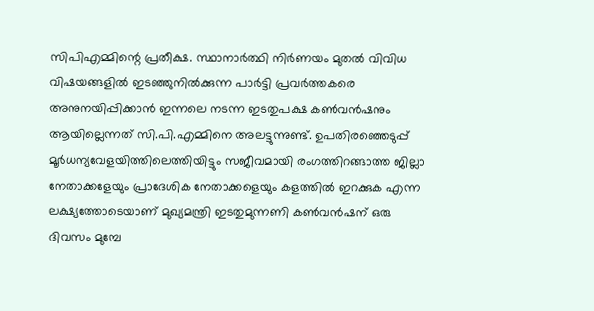സിപിഎമ്മിന്റെ പ്രതീക്ഷ. സ്ഥാനാര്‍ത്ഥി നിര്‍ണയം മുതല്‍ വിവിധ വിഷയങ്ങളില്‍ ഇടഞ്ഞുനില്‍ക്കുന്ന പാര്‍ട്ടി പ്രവര്‍ത്തകരെ അനുനയിപ്പിക്കാന്‍ ഇന്നലെ നടന്ന ഇടതുപക്ഷ കണ്‍വന്‍ഷനും ആയില്ലെന്നത് സി.പി.എമ്മിനെ അലട്ടുന്നുണ്ട്. ഉപതിരഞ്ഞെടുപ്പ് മൂര്‍ധന്യവേളയിത്തിലെത്തിയിട്ടും സജീവമായി രംഗത്തിറങ്ങാത്ത ജില്ലാ നേതാക്കളേയും പ്രാദേശിക നേതാക്കളെയും കളത്തില്‍ ഇറക്കുക എന്ന ലക്ഷ്യത്തോടെയാണ് മുഖ്യമന്ത്രി ഇടതുമുന്നണി കണ്‍വന്‍ഷന് ഒരു ദിവസം മുമ്പേ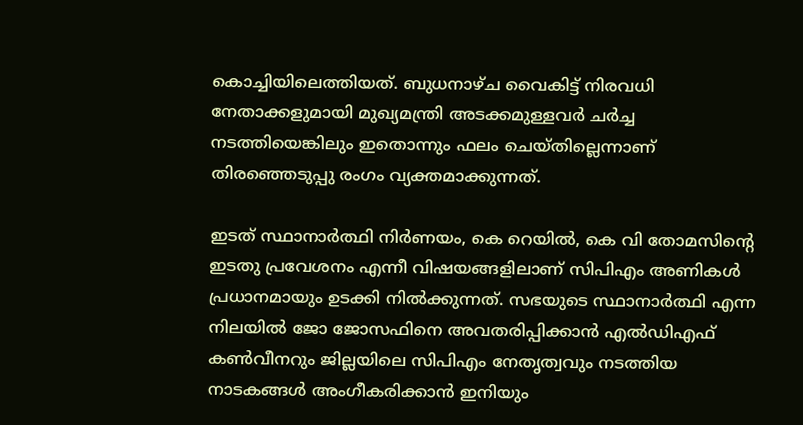കൊച്ചിയിലെത്തിയത്. ബുധനാഴ്ച വൈകിട്ട് നിരവധി നേതാക്കളുമായി മുഖ്യമന്ത്രി അടക്കമുള്ളവര്‍ ചര്‍ച്ച നടത്തിയെങ്കിലും ഇതൊന്നും ഫലം ചെയ്തില്ലെന്നാണ് തിരഞ്ഞെടുപ്പു രംഗം വ്യക്തമാക്കുന്നത്.

ഇടത് സ്ഥാനാര്‍ത്ഥി നിര്‍ണയം, കെ റെയില്‍, കെ വി തോമസിന്റെ ഇടതു പ്രവേശനം എന്നീ വിഷയങ്ങളിലാണ് സിപിഎം അണികള്‍ പ്രധാനമായും ഉടക്കി നില്‍ക്കുന്നത്. സഭയുടെ സ്ഥാനാര്‍ത്ഥി എന്ന നിലയില്‍ ജോ ജോസഫിനെ അവതരിപ്പിക്കാന്‍ എല്‍ഡിഎഫ് കണ്‍വീനറും ജില്ലയിലെ സിപിഎം നേതൃത്വവും നടത്തിയ നാടകങ്ങള്‍ അംഗീകരിക്കാന്‍ ഇനിയും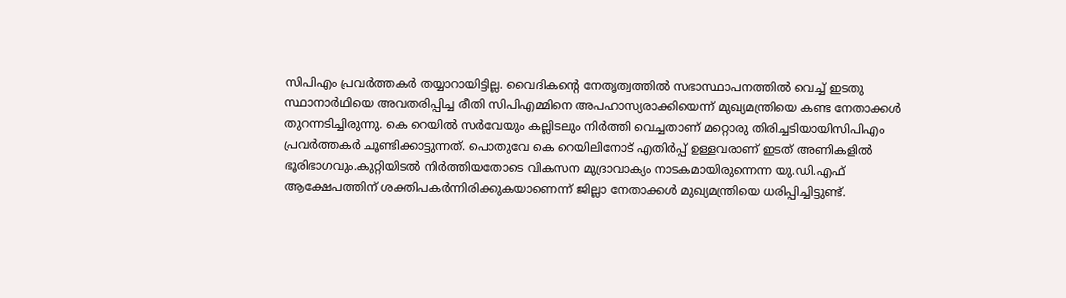സിപിഎം പ്രവര്‍ത്തകര്‍ തയ്യാറായിട്ടില്ല. വൈദികന്റെ നേതൃത്വത്തില്‍ സഭാസ്ഥാപനത്തില്‍ വെച്ച് ഇടതു സ്ഥാനാര്‍ഥിയെ അവതരിപ്പിച്ച രീതി സിപിഎമ്മിനെ അപഹാസ്യരാക്കിയെന്ന് മുഖ്യമന്ത്രിയെ കണ്ട നേതാക്കള്‍ തുറന്നടിച്ചിരുന്നു. കെ റെയില്‍ സര്‍വേയും കല്ലിടലും നിര്‍ത്തി വെച്ചതാണ് മറ്റൊരു തിരിച്ചടിയായിസിപിഎം പ്രവര്‍ത്തകര്‍ ചൂണ്ടിക്കാട്ടുന്നത്. പൊതുവേ കെ റെയിലിനോട് എതിര്‍പ്പ് ഉള്ളവരാണ് ഇടത് അണികളില്‍ ഭൂരിഭാഗവും.കുറ്റിയിടല്‍ നിര്‍ത്തിയതോടെ വികസന മുദ്രാവാക്യം നാടകമായിരുന്നെന്ന യു.ഡി.എഫ് ആക്ഷേപത്തിന് ശക്തിപകര്‍ന്നിരിക്കുകയാണെന്ന് ജില്ലാ നേതാക്കള്‍ മുഖ്യമന്ത്രിയെ ധരിപ്പിച്ചിട്ടുണ്ട്.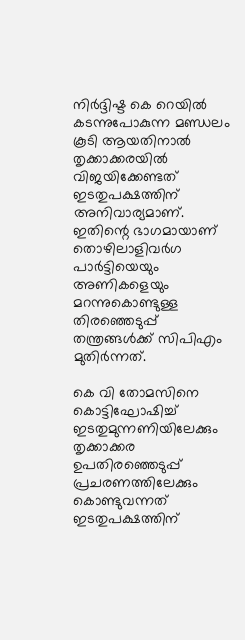നിര്‍ദ്ദിഷ്ട കെ റെയില്‍ കടന്നുപോകുന്ന മണ്ഡലം കൂടി ആയതിനാല്‍ തൃക്കാക്കരയില്‍ വിജയിക്കേണ്ടത് ഇടതുപക്ഷത്തിന് അനിവാര്യമാണ്. ഇതിന്റെ ഭാഗമായാണ് തൊഴിലാളിവര്‍ഗ പാര്‍ട്ടിയെയും അണികളെയും മറന്നുകൊണ്ടുള്ള തിരഞ്ഞെടുപ്പ് തന്ത്രങ്ങള്‍ക്ക് സിപിഎം മുതിര്‍ന്നത്.

കെ വി തോമസിനെ കൊട്ടിഘോഷിച്ച് ഇടതുമുന്നണിയിലേക്കും തൃക്കാക്കര ഉപതിരഞ്ഞെടുപ്പ് പ്രചരണത്തിലേക്കും കൊണ്ടുവന്നത് ഇടതുപക്ഷത്തിന്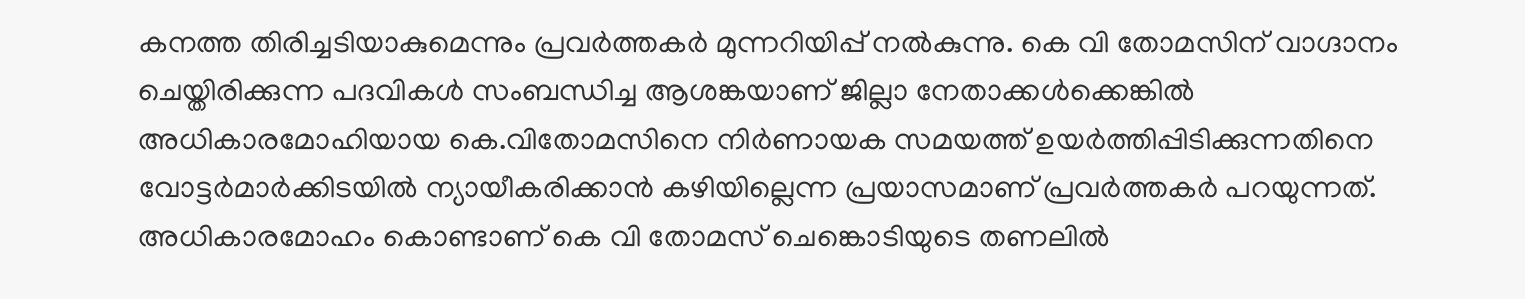കനത്ത തിരിച്ചടിയാകുമെന്നും പ്രവര്‍ത്തകര്‍ മുന്നറിയിപ്പ് നല്‍കുന്നു. കെ വി തോമസിന് വാഗ്ദാനം ചെയ്തിരിക്കുന്ന പദവികള്‍ സംബന്ധിച്ച ആശങ്കയാണ് ജില്ലാ നേതാക്കള്‍ക്കെങ്കില്‍ അധികാരമോഹിയായ കെ.വിതോമസിനെ നിര്‍ണായക സമയത്ത് ഉയര്‍ത്തിപ്പിടിക്കുന്നതിനെ വോട്ടര്‍മാര്‍ക്കിടയില്‍ ന്യായീകരിക്കാന്‍ കഴിയില്ലെന്ന പ്രയാസമാണ് പ്രവര്‍ത്തകര്‍ പറയുന്നത്. അധികാരമോഹം കൊണ്ടാണ് കെ വി തോമസ് ചെങ്കൊടിയുടെ തണലില്‍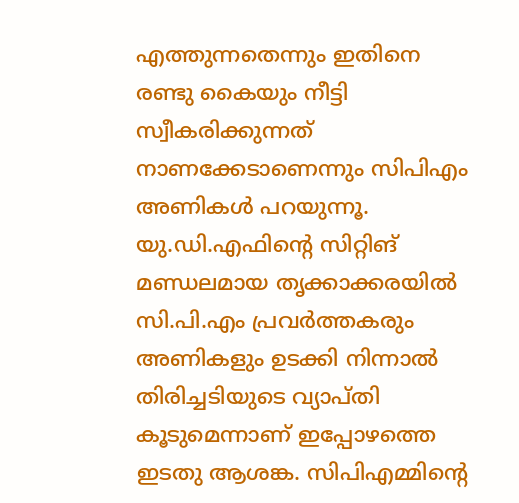എത്തുന്നതെന്നും ഇതിനെ രണ്ടു കൈയും നീട്ടി സ്വീകരിക്കുന്നത് നാണക്കേടാണെന്നും സിപിഎം അണികള്‍ പറയുന്നൂ. യു.ഡി.എഫിന്റെ സിറ്റിങ് മണ്ഡലമായ തൃക്കാക്കരയില്‍ സി.പി.എം പ്രവര്‍ത്തകരും അണികളും ഉടക്കി നിന്നാല്‍ തിരിച്ചടിയുടെ വ്യാപ്തി കൂടുമെന്നാണ് ഇപ്പോഴത്തെ ഇടതു ആശങ്ക. സിപിഎമ്മിന്റെ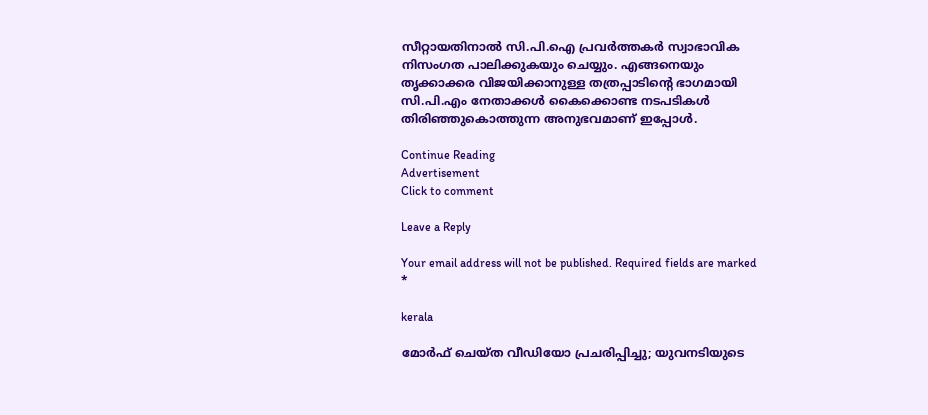സീറ്റായതിനാല്‍ സി.പി.ഐ പ്രവര്‍ത്തകര്‍ സ്വാഭാവിക നിസംഗത പാലിക്കുകയും ചെയ്യും. എങ്ങനെയും തൃക്കാക്കര വിജയിക്കാനുള്ള തത്രപ്പാടിന്റെ ഭാഗമായി സി.പി.എം നേതാക്കള്‍ കൈക്കൊണ്ട നടപടികള്‍ തിരിഞ്ഞുകൊത്തുന്ന അനുഭവമാണ് ഇപ്പോള്‍.

Continue Reading
Advertisement
Click to comment

Leave a Reply

Your email address will not be published. Required fields are marked *

kerala

മോര്‍ഫ് ചെയ്ത വീഡിയോ പ്രചരിപ്പിച്ചു; യുവനടിയുടെ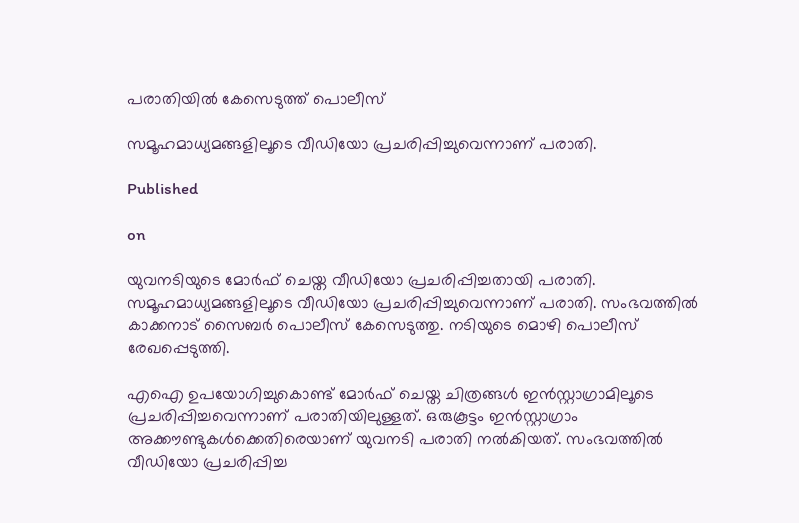പരാതിയില്‍ കേസെടുത്ത് പൊലീസ്

സമൂഹമാധ്യമങ്ങളിലൂടെ വീഡിയോ പ്രചരിപ്പിച്ചുവെന്നാണ് പരാതി.

Published

on

യുവനടിയുടെ മോര്‍ഫ് ചെയ്ത വീഡിയോ പ്രചരിപ്പിച്ചതായി പരാതി. സമൂഹമാധ്യമങ്ങളിലൂടെ വീഡിയോ പ്രചരിപ്പിച്ചുവെന്നാണ് പരാതി. സംഭവത്തില്‍ കാക്കനാട് സൈബര്‍ പൊലീസ് കേസെടുത്തു. നടിയുടെ മൊഴി പൊലീസ് രേഖപ്പെടുത്തി.

എഐ ഉപയോഗിച്ചുകൊണ്ട് മോര്‍ഫ് ചെയ്ത ചിത്രങ്ങള്‍ ഇന്‍സ്റ്റാഗ്രാമിലൂടെ പ്രചരിപ്പിച്ചവെന്നാണ് പരാതിയിലുള്ളത്. ഒരുകൂട്ടം ഇന്‍സ്റ്റാഗ്രാം അക്കൗണ്ടുകള്‍ക്കെതിരെയാണ് യുവനടി പരാതി നല്‍കിയത്. സംഭവത്തില്‍ വീഡിയോ പ്രചരിപ്പിച്ച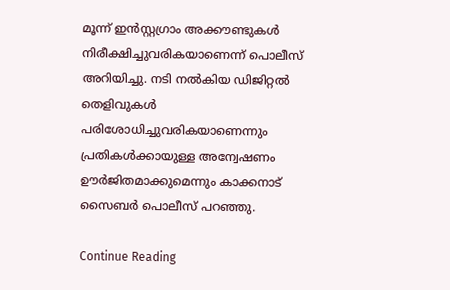മൂന്ന് ഇന്‍സ്റ്റഗ്രാം അക്കൗണ്ടുകള്‍ നിരീക്ഷിച്ചുവരികയാണെന്ന് പൊലീസ് അറിയിച്ചു. നടി നല്‍കിയ ഡിജിറ്റല്‍ തെളിവുകള്‍ പരിശോധിച്ചുവരികയാണെന്നും പ്രതികള്‍ക്കായുള്ള അന്വേഷണം ഊര്‍ജിതമാക്കുമെന്നും കാക്കനാട് സൈബര്‍ പൊലീസ് പറഞ്ഞു.

Continue Reading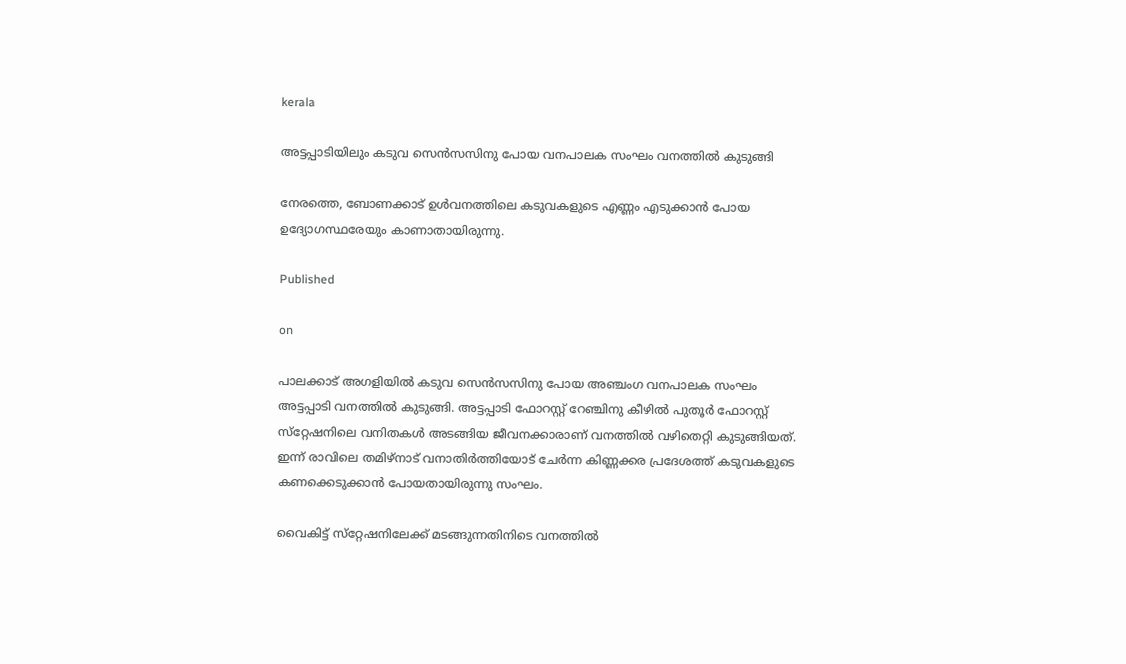kerala

അട്ടപ്പാടിയിലും കടുവ സെന്‍സസിനു പോയ വനപാലക സംഘം വനത്തില്‍ കുടുങ്ങി

നേരത്തെ, ബോണക്കാട് ഉള്‍വനത്തിലെ കടുവകളുടെ എണ്ണം എടുക്കാന്‍ പോയ ഉദ്യോഗസ്ഥരേയും കാണാതായിരുന്നു.

Published

on

പാലക്കാട് അഗളിയില്‍ കടുവ സെന്‍സസിനു പോയ അഞ്ചംഗ വനപാലക സംഘം അട്ടപ്പാടി വനത്തില്‍ കുടുങ്ങി. അട്ടപ്പാടി ഫോറസ്റ്റ് റേഞ്ചിനു കീഴില്‍ പുതൂര്‍ ഫോറസ്റ്റ് സ്‌റ്റേഷനിലെ വനിതകള്‍ അടങ്ങിയ ജീവനക്കാരാണ് വനത്തില്‍ വഴിതെറ്റി കുടുങ്ങിയത്. ഇന്ന് രാവിലെ തമിഴ്‌നാട് വനാതിര്‍ത്തിയോട് ചേര്‍ന്ന കിണ്ണക്കര പ്രദേശത്ത് കടുവകളുടെ കണക്കെടുക്കാന്‍ പോയതായിരുന്നു സംഘം.

വൈകിട്ട് സ്‌റ്റേഷനിലേക്ക് മടങ്ങുന്നതിനിടെ വനത്തില്‍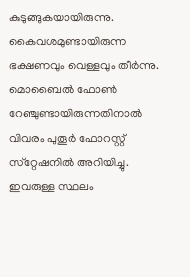കുടുങ്ങുകയായിരുന്നു. കൈവശമുണ്ടായിരുന്ന ഭക്ഷണവും വെള്ളവും തീര്‍ന്നു. മൊബൈല്‍ ഫോണ്‍ റേഞ്ചുണ്ടായിരുന്നതിനാല്‍ വിവരം പുതൂര്‍ ഫോറസ്റ്റ് സ്‌റ്റേഷനില്‍ അറിയിച്ചു. ഇവരുള്ള സ്ഥലം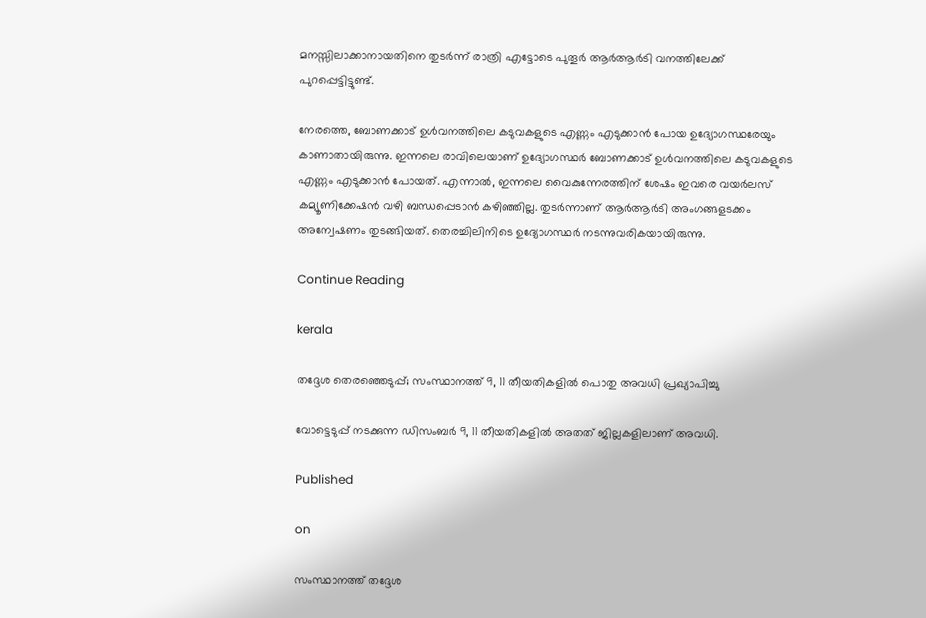മനസ്സിലാക്കാനായതിനെ തുടര്‍ന്ന് രാത്രി എട്ടോടെ പുതൂര്‍ ആര്‍ആര്‍ടി വനത്തിലേക്ക് പുറപ്പെട്ടിട്ടുണ്ട്.

നേരത്തെ, ബോണക്കാട് ഉള്‍വനത്തിലെ കടുവകളുടെ എണ്ണം എടുക്കാന്‍ പോയ ഉദ്യോഗസ്ഥരേയും കാണാതായിരുന്നു. ഇന്നലെ രാവിലെയാണ് ഉദ്യോഗസ്ഥര്‍ ബോണക്കാട് ഉള്‍വനത്തിലെ കടുവകളുടെ എണ്ണം എടുക്കാന്‍ പോയത്. എന്നാല്‍, ഇന്നലെ വൈകുന്നേരത്തിന് ശേഷം ഇവരെ വയര്‍ലസ് കമ്യൂണിക്കേഷന്‍ വഴി ബന്ധപ്പെടാന്‍ കഴിഞ്ഞില്ല. തുടര്‍ന്നാണ് ആര്‍ആര്‍ടി അംഗങ്ങളടക്കം അന്വേഷണം തുടങ്ങിയത്. തെരച്ചിലിനിടെ ഉദ്യോഗസ്ഥര്‍ നടന്നുവരികയായിരുന്നു.

Continue Reading

kerala

തദ്ദേശ തെരഞ്ഞെടുപ്പ്; സംസ്ഥാനത്ത് 9, 11 തീയതികളില്‍ പൊതു അവധി പ്രഖ്യാപിച്ചു

വോട്ടെടുപ്പ് നടക്കുന്ന ഡിസംബര്‍ 9, 11 തീയതികളില്‍ അതത് ജില്ലകളിലാണ് അവധി.

Published

on

സംസ്ഥാനത്ത് തദ്ദേശ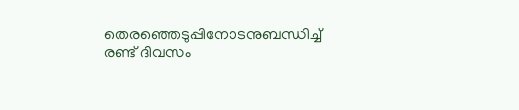തെരഞ്ഞെടുപ്പിനോടനുബന്ധിച്ച് രണ്ട് ദിവസം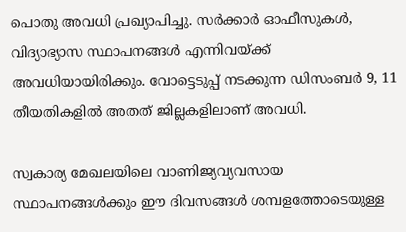പൊതു അവധി പ്രഖ്യാപിച്ചു. സര്‍ക്കാര്‍ ഓഫീസുകള്‍, വിദ്യാഭ്യാസ സ്ഥാപനങ്ങള്‍ എന്നിവയ്ക്ക് അവധിയായിരിക്കും. വോട്ടെടുപ്പ് നടക്കുന്ന ഡിസംബര്‍ 9, 11 തീയതികളില്‍ അതത് ജില്ലകളിലാണ് അവധി.

സ്വകാര്യ മേഖലയിലെ വാണിജ്യവ്യവസായ സ്ഥാപനങ്ങള്‍ക്കും ഈ ദിവസങ്ങള്‍ ശമ്പളത്തോടെയുള്ള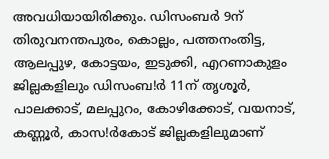അവധിയായിരിക്കും. ഡിസംബര്‍ 9ന് തിരുവനന്തപുരം, കൊല്ലം, പത്തനംതിട്ട, ആലപ്പുഴ, കോട്ടയം, ഇടുക്കി, എറണാകുളം ജില്ലകളിലും ഡിസംബ!ര്‍ 11ന് തൃശൂര്‍, പാലക്കാട്, മലപ്പുറം, കോഴിക്കോട്, വയനാട്, കണ്ണൂര്‍, കാസ!ര്‍കോട് ജില്ലകളിലുമാണ്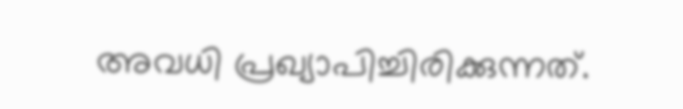അവധി പ്രഖ്യാപിച്ചിരിക്കുന്നത്.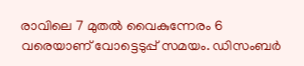രാവിലെ 7 മുതല്‍ വൈകുന്നേരം 6 വരെയാണ് വോട്ടെടുപ്പ് സമയം. ഡിസംബര്‍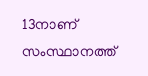13നാണ് സംസ്ഥാനത്ത്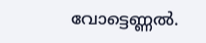വോട്ടെണ്ണല്‍.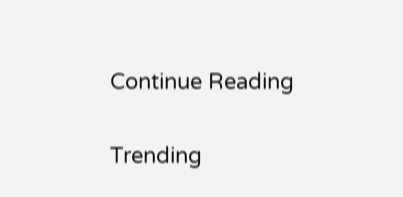Continue Reading

Trending